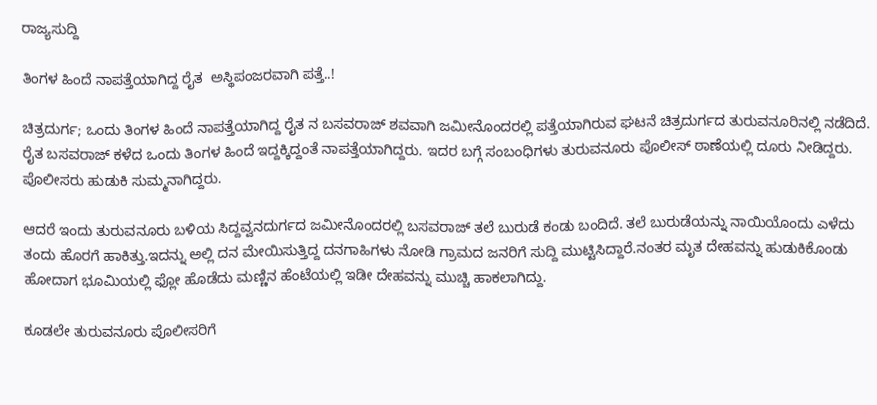ರಾಜ್ಯಸುದ್ದಿ

ತಿಂಗಳ ಹಿಂದೆ ನಾಪತ್ತೆಯಾಗಿದ್ದ ರೈತ  ಅಸ್ಥಿಪಂಜರವಾಗಿ ಪತ್ತೆ..!

ಚಿತ್ರದುರ್ಗ; ಒಂದು ತಿಂಗಳ ಹಿಂದೆ ನಾಪತ್ತೆಯಾಗಿದ್ದ ರೈತ ನ ಬಸವರಾಜ್ ಶವವಾಗಿ ಜಮೀನೊಂದರಲ್ಲಿ ಪತ್ತೆಯಾಗಿರುವ ಘಟನೆ ಚಿತ್ರದುರ್ಗದ ತುರುವನೂರಿನಲ್ಲಿ‌ ನಡೆದಿದೆ.
ರೈತ ಬಸವರಾಜ್ ಕಳೆದ ಒಂದು ತಿಂಗಳ ಹಿಂದೆ ಇದ್ದಕ್ಕಿದ್ದಂತೆ ನಾಪತ್ತೆಯಾಗಿದ್ದರು. ಇದರ ಬಗ್ಗೆ ಸಂಬಂಧಿಗಳು ತುರುವನೂರು ಪೊಲೀಸ್ ಠಾಣೆಯಲ್ಲಿ ದೂರು ನೀಡಿದ್ದರು. ಪೊಲೀಸರು ಹುಡುಕಿ ಸುಮ್ಮನಾಗಿದ್ದರು.

ಆದರೆ ಇಂದು ತುರುವನೂರು ಬಳಿಯ ಸಿದ್ದವ್ವನದುರ್ಗದ ಜಮೀನೊಂದರಲ್ಲಿ ಬಸವರಾಜ್ ತಲೆ ಬುರುಡೆ ಕಂಡು ಬಂದಿದೆ. ತಲೆ ಬುರುಡೆಯನ್ನು ನಾಯಿಯೊಂದು ಎಳೆದು ತಂದು ಹೊರಗೆ ಹಾಕಿತ್ತು.ಇದನ್ನು ಅಲ್ಲಿ‌ ದನ ಮೇಯಿಸುತ್ತಿದ್ದ ದನಗಾಹಿಗಳು ನೋಡಿ ಗ್ರಾಮದ ಜನರಿಗೆ ಸುದ್ದಿ ಮುಟ್ಟಿಸಿದ್ದಾರೆ.ನಂತರ ಮೃತ ದೇಹವನ್ನು ಹುಡುಕಿಕೊಂಡು ಹೋದಾಗ ಭೂಮಿಯಲ್ಲಿ ಫ್ಲೋ‌ ಹೊಡೆದು ಮಣ್ಣಿನ ಹೆಂಟೆಯಲ್ಲಿ ಇಡೀ ದೇಹವನ್ನು‌ ಮುಚ್ಚಿ‌ ಹಾಕಲಾಗಿದ್ದು.

ಕೂಡಲೇ ತುರುವನೂರು ಪೊಲೀಸರಿಗೆ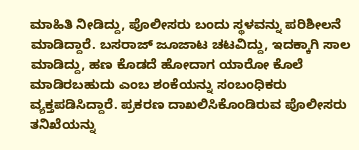ಮಾಹಿತಿ‌ ನೀಡಿದ್ದು, ಪೊಲೀಸರು ಬಂದು ಸ್ಥಳವನ್ನು‌ ಪರಿಶೀಲನೆ ಮಾಡಿದ್ದಾರೆ. ಬಸರಾಜ್ ಜೂಜಾಟ ಚಟವಿದ್ದು, ಇದಕ್ಕಾಗಿ ಸಾಲ ಮಾಡಿದ್ದು, ಹಣ ಕೊಡದೆ ಹೋದಾಗ ಯಾರೋ‌ ಕೊಲೆ ಮಾಡಿರಬಹುದು ಎಂಬ ಶಂಕೆಯನ್ನು ಸಂಬಂಧಿಕರು ವ್ಯಕ್ತಪಡಿಸಿದ್ದಾರೆ. ಪ್ರಕರಣ ದಾಖಲಿಸಿಕೊಂಡಿರುವ ಪೊಲೀಸರು ತನಿಖೆಯನ್ನು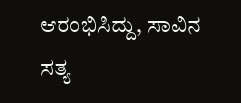ಆರಂಭಿಸಿದ್ದು, ಸಾವಿನ ಸತ್ಯ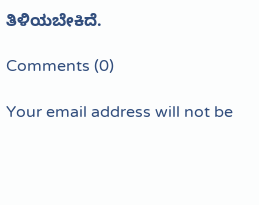ತಿಳಿಯಬೇಕಿದೆ.

Comments (0)

Your email address will not be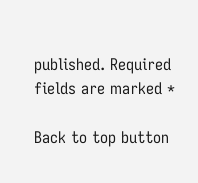published. Required fields are marked *

Back to top button